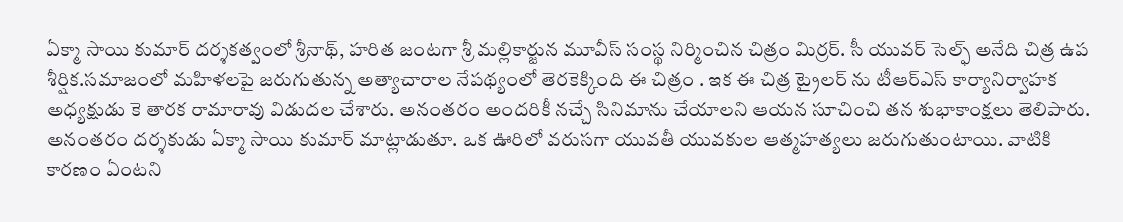ఏక్మా సాయి కుమార్ దర్శకత్వంలో శ్రీనాథ్, హరిత జంటగా శ్రీ మల్లికార్జున మూవీస్ సంస్థ నిర్మించిన చిత్రం మిర్రర్. సీ యువర్ సెల్ఫ్ అనేది చిత్ర ఉప శీర్షిక.సమాజంలో మహిళలపై జరుగుతున్న అత్యాచారాల నేపథ్యంలో తెరకెక్కింది ఈ చిత్రం . ఇక ఈ చిత్ర ట్రైలర్ ను టీఆర్ఎస్ కార్యానిర్వాహక అధ్యక్షుడు కె తారక రామారావు విడుదల చేశారు. అనంతరం అందరికీ నచ్చే సినిమాను చేయాలని ఆయన సూచించి తన శుభాకాంక్షలు తెలిపారు.
అనంతరం దర్శకుడు ఏక్మా సాయి కుమార్ మాట్లాడుతూ. ఒక ఊరిలో వరుసగా యువతీ యువకుల ఆత్మహత్యలు జరుగుతుంటాయి. వాటికి కారణం ఏంటని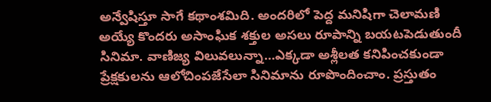అన్వేషిస్తూ సాగే కథాంశమిది. అందరిలో పెద్ద మనిషిగా చెలామణి అయ్యే కొందరు అసాంఘిక శక్తుల అసలు రూపాన్ని బయటపెడుతుందీ సినిమా. వాణిజ్య విలువలున్నా…ఎక్కడా అశ్లీలత కనిపించకుండా ప్రేక్షకులను ఆలోచింపజేసేలా సినిమాను రూపొందించాం. ప్రస్తుతం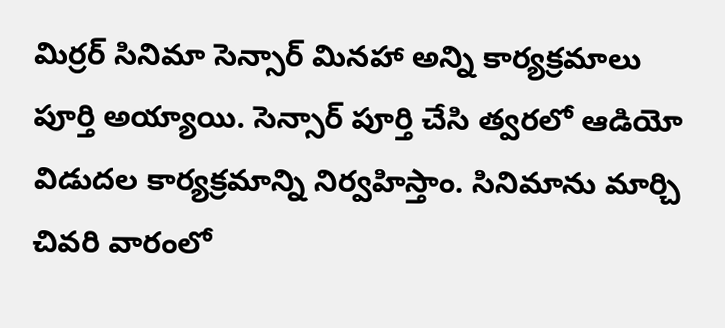మిర్రర్ సినిమా సెన్సార్ మినహా అన్ని కార్యక్రమాలు పూర్తి అయ్యాయి. సెన్సార్ పూర్తి చేసి త్వరలో ఆడియో విడుదల కార్యక్రమాన్ని నిర్వహిస్తాం. సినిమాను మార్చి చివరి వారంలో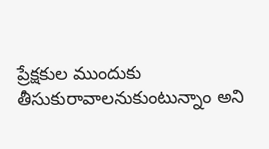ప్రేక్షకుల ముందుకు తీసుకురావాలనుకుంటున్నాం అని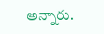అన్నారు.